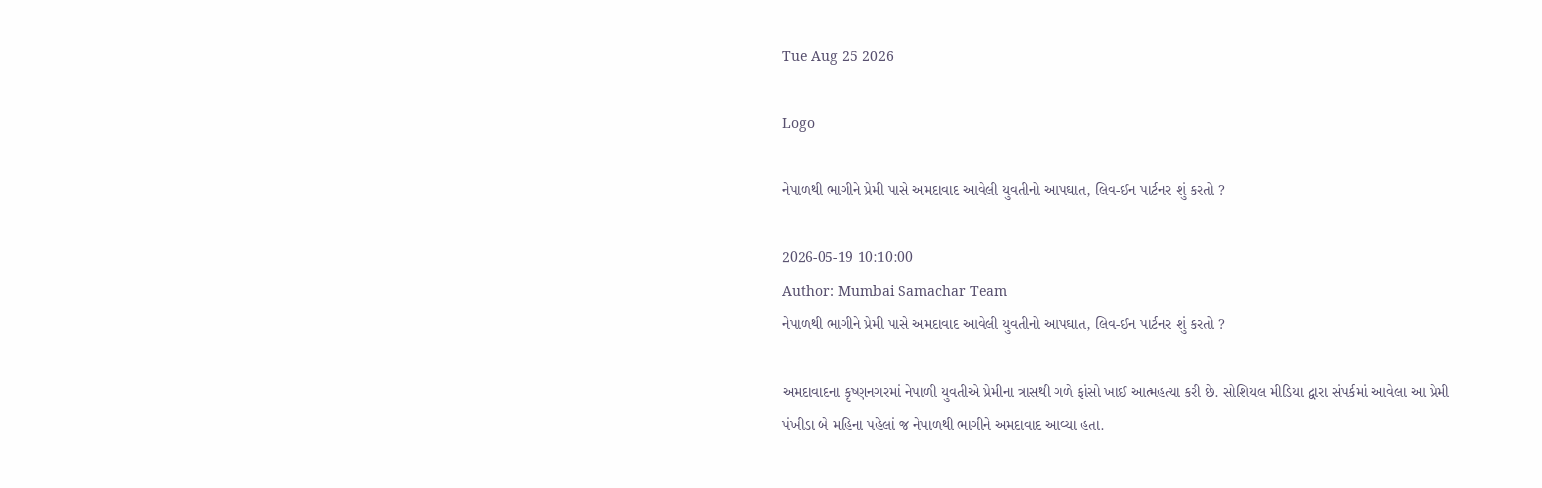Tue Aug 25 2026

Logo

નેપાળથી ભાગીને પ્રેમી પાસે અમદાવાદ આવેલી યુવતીનો આપઘાત, લિવ-ઈન પાર્ટનર શું કરતો ?

2026-05-19 10:10:00
Author: Mumbai Samachar Team
નેપાળથી ભાગીને પ્રેમી પાસે અમદાવાદ આવેલી યુવતીનો આપઘાત, લિવ-ઈન પાર્ટનર શું કરતો ?

અમદાવાદના કૃષ્ણનગરમાં નેપાળી યુવતીએ પ્રેમીના ત્રાસથી ગળે ફાંસો ખાઈ આત્મહત્યા કરી છે. સોશિયલ મીડિયા દ્વારા સંપર્કમાં આવેલા આ પ્રેમી પંખીડા બે મહિના પહેલાં જ નેપાળથી ભાગીને અમદાવાદ આવ્યા હતા.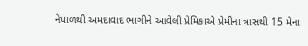નેપાળથી અમદાવાદ ભાગીને આવેલી પ્રેમિકાએ પ્રેમીના ત્રાસથી 15 મેના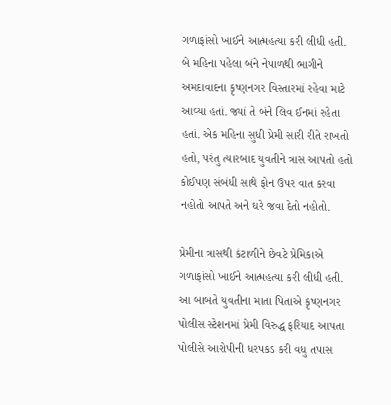ગળાફાંસો ખાઈને આત્મહત્યા કરી લીધી હતી. બે મહિના પહેલા બંને નેપાળથી ભાગીને અમદાવાદના કૃષ્ણનગર વિસ્તારમાં રહેવા માટે આવ્યા હતાં. જ્યાં તે બંને લિવ ઈનમાં રહેતા હતાં. એક મહિના સુધી પ્રેમી સારી રીતે રાખતો હતો, પરંતુ ત્યારબાદ યુવતીને ત્રાસ આપતો હતો કોઈપણ સંબંધી સાથે ફોન ઉપર વાત કરવા નહોતો આપતે અને ઘરે જવા દેતો નહોતો.

પ્રેમીના ત્રાસથી કંટાળીને છેવટે પ્રેમિકાએ ગળાફાંસો ખાઈને આત્મહત્યા કરી લીધી હતી. આ બાબતે યુવતીના માતા પિતાએ કૃષ્ણનગર પોલીસ સ્ટેશનમાં પ્રેમી વિરુદ્ધ ફરિયાદ આપતા પોલીસે આરોપીની ધરપકડ કરી વધુ તપાસ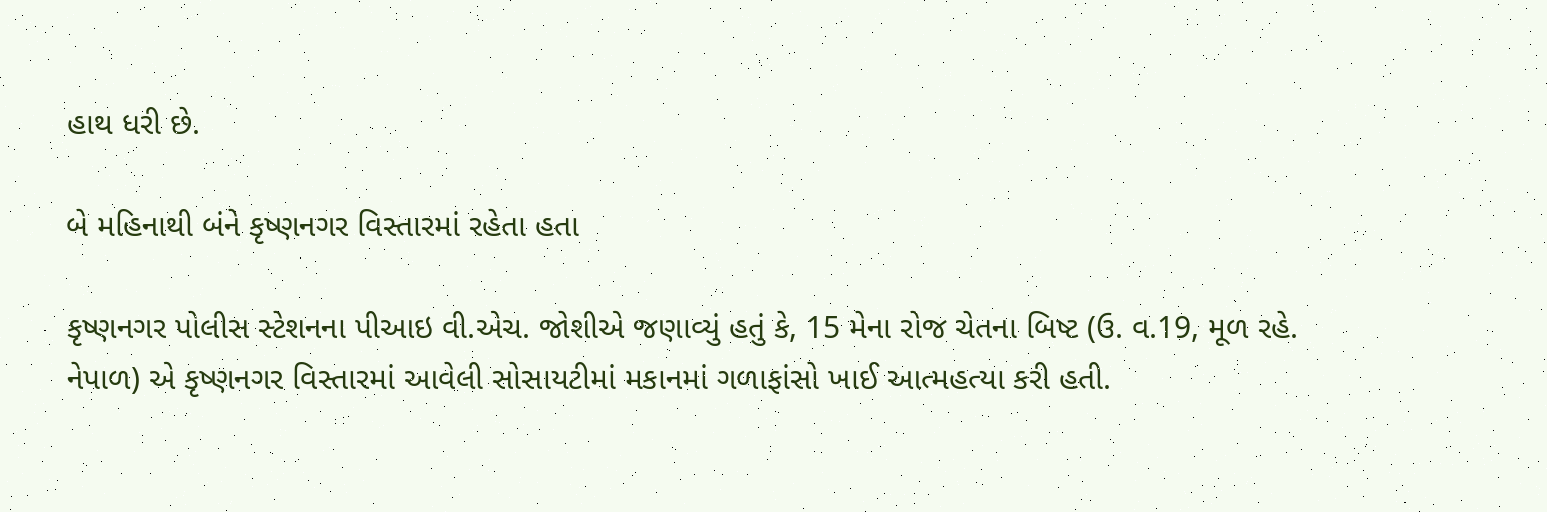હાથ ધરી છે.

બે મહિનાથી બંને કૃષ્ણનગર વિસ્તારમાં રહેતા હતા

કૃષ્ણનગર પોલીસ સ્ટેશનના પીઆઇ વી.એચ. જોશીએ જણાવ્યું હતું કે, 15 મેના રોજ ચેતના બિષ્ટ (ઉ. વ.19, મૂળ રહે. નેપાળ) એ કૃષ્ણનગર વિસ્તારમાં આવેલી સોસાયટીમાં મકાનમાં ગળાફાંસો ખાઈ આત્મહત્યા કરી હતી.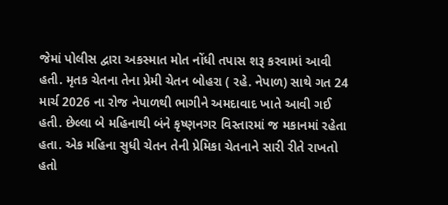જેમાં પોલીસ દ્વારા અકસ્માત મોત નોંધી તપાસ શરૂ કરવામાં આવી હતી. મૃતક ચેતના તેના પ્રેમી ચેતન બોહરા ( રહે. નેપાળ) સાથે ગત 24 માર્ચ 2026 ના રોજ નેપાળથી ભાગીને અમદાવાદ ખાતે આવી ગઈ હતી. છેલ્લા બે મહિનાથી બંને કૃષ્ણનગર વિસ્તારમાં જ મકાનમાં રહેતા હતા. એક મહિના સુધી ચેતન તેની પ્રેમિકા ચેતનાને સારી રીતે રાખતો હતો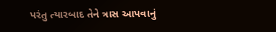પરંતુ ત્યારબાદ તેને ત્રાસ આપવાનું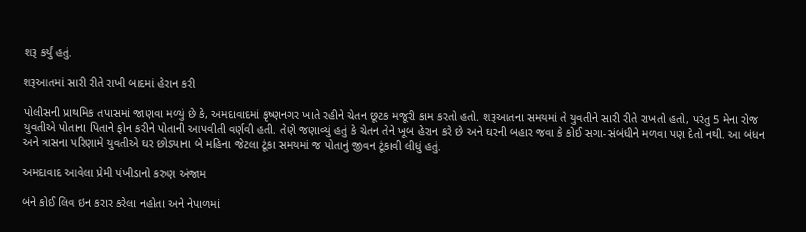શરૂ કર્યું હતું.

શરૂઆતમાં સારી રીતે રાખી બાદમાં હેરાન કરી

પોલીસની પ્રાથમિક તપાસમાં જાણવા મળ્યું છે કે, અમદાવાદમાં કૃષ્ણનગર ખાતે રહીને ચેતન છૂટક મજૂરી કામ કરતો હતો. શરૂઆતના સમયમાં તે યુવતીને સારી રીતે રાખતો હતો, પરંતુ 5 મેના રોજ યુવતીએ પોતાના પિતાને ફોન કરીને પોતાની આપવીતી વર્ણવી હતી. તેણે જણાવ્યું હતું કે ચેતન તેને ખૂબ હેરાન કરે છે અને ઘરની બહાર જવા કે કોઈ સગા-સંબંધીને મળવા પણ દેતો નથી. આ બંધન અને ત્રાસના પરિણામે યુવતીએ ઘર છોડ્યાના બે મહિના જેટલા ટૂંકા સમયમાં જ પોતાનું જીવન ટૂંકાવી લીધું હતું.

અમદાવાદ આવેલા પ્રેમી પંખીડાનો કરુણ અંજામ

બંને કોઈ લિવ ઇન કરાર કરેલા નહોતા અને નેપાળમાં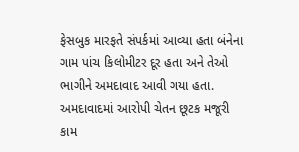ફેસબુક મારફતે સંપર્કમાં આવ્યા હતા બંનેના ગામ પાંચ કિલોમીટર દૂર હતા અને તેઓ ભાગીને અમદાવાદ આવી ગયા હતા. અમદાવાદમાં આરોપી ચેતન છૂટક મજૂરી કામ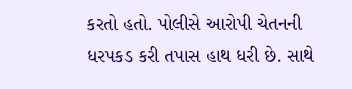કરતો હતો. પોલીસે આરોપી ચેતનની ધરપકડ કરી તપાસ હાથ ધરી છે. સાથે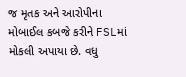જ મૃતક અને આરોપીના મોબાઈલ કબજે કરીને FSLમાં મોકલી અપાયા છે. વધુ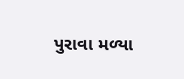પુરાવા મળ્યા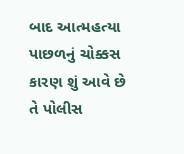બાદ આત્મહત્યા પાછળનું ચોક્કસ કારણ શું આવે છે તે પોલીસ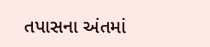તપાસના અંતમાં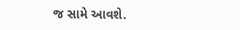જ સામે આવશે.